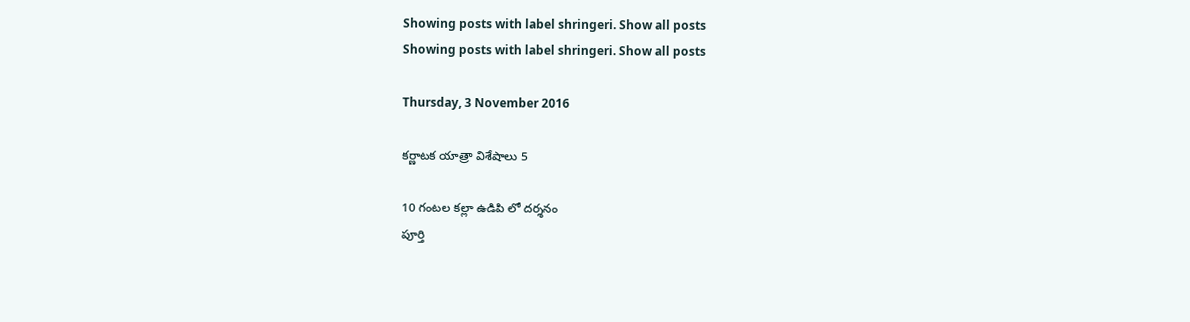Showing posts with label shringeri. Show all posts
Showing posts with label shringeri. Show all posts

Thursday, 3 November 2016

కర్ణాటక యాత్రా విశేషాలు 5

10 గంటల కల్లా ఉడిపి లో దర్శనం
పూర్తి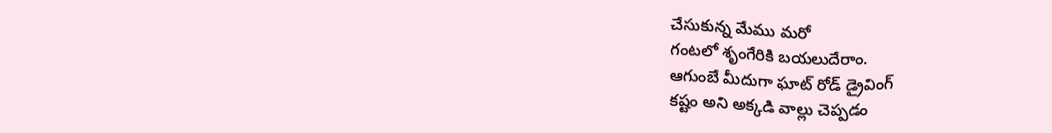చేసుకున్న మేము మరో
గంటలో శృంగేరికి బయలుదేరాం.
ఆగుంబే మీదుగా ఘాట్ రోడ్ డ్రైవింగ్
కష్టం అని అక్కడి వాల్లు చెప్పడం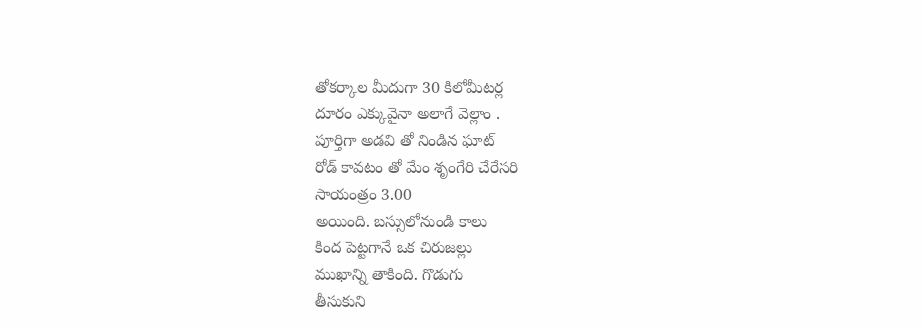తోకర్కాల మీదుగా 30 కిలోమీటర్ల
దూరం ఎక్కువైనా అలాగే వెల్లాం .
పూర్తిగా అడవి తో నిండిన ఘాట్
రోడ్ కావటం తో మేం శృంగేరి చేరేసరి
సాయంత్రం 3.00
అయింది. బస్సులోనుండి కాలు
కింద పెట్టగానే ఒక చిరుజల్లు
ముఖాన్ని తాకింది. గొడుగు
తీసుకుని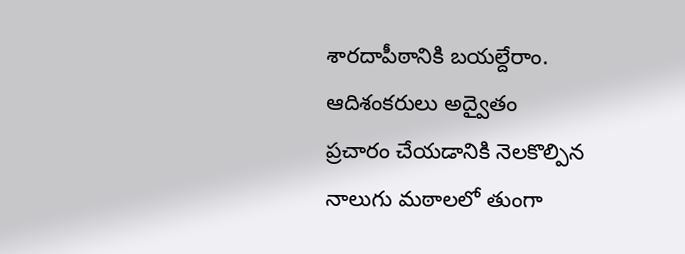శారదాపీఠానికి బయల్దేరాం.
ఆదిశంకరులు అద్వైతం
ప్రచారం చేయడానికి నెలకొల్పిన
నాలుగు మఠాలలో తుంగా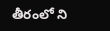తీరంలో ని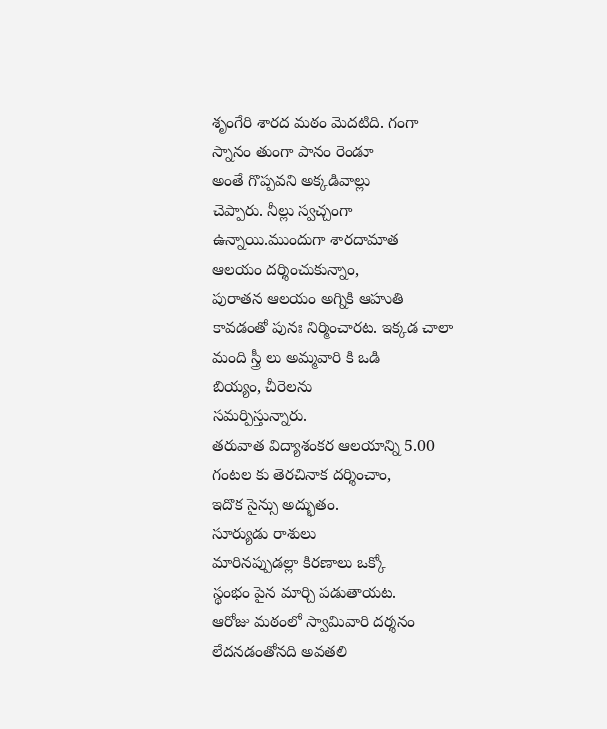శృంగేరి శారద మఠం మెదటిది. గంగా
స్నానం తుంగా పానం రెండూ
అంతే గొప్పవని అక్కడివాల్లు
చెప్పారు. నీల్లు స్వచ్చంగా
ఉన్నాయి.ముందుగా శారదామాత
ఆలయం దర్శించుకున్నాం,
పురాతన ఆలయం అగ్నికి ఆహుతి
కావడంతో పునః నిర్మించారట. ఇక్కడ చాలా
మంది స్త్రీ లు అమ్మవారి కి ఒడి
బియ్యం, చీరెలను
సమర్పిస్తున్నారు.
తరువాత విద్యాశంకర ఆలయాన్ని 5.00
గంటల కు తెరచినాక దర్శించాం,
ఇదొక సైన్సు అద్భుతం.
సూర్యుడు రాశులు
మారినప్పుడల్లా కిరణాలు ఒక్కో
స్థంభం పైన మార్చి పడుతాయట.
ఆరోజు మఠంలో స్వామివారి దర్శనం
లేదనడంతోనది అవతలి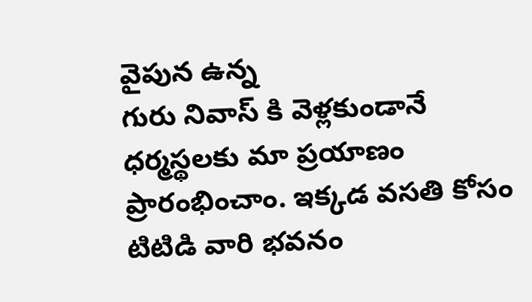వైపున ఉన్న
గురు నివాస్ కి వెళ్లకుండానే
ధర్మస్థలకు మా ప్రయాణం
ప్రారంభించాం. ఇక్కడ వసతి కోసం
టిటిడి వారి భవనం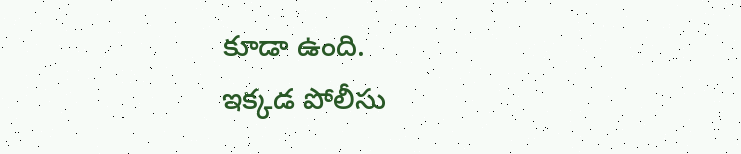కూడా ఉంది.
ఇక్కడ పోలీసు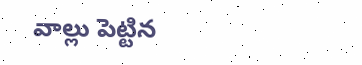వాల్లు పెట్టిన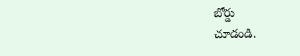బోర్డు
చూడండి.